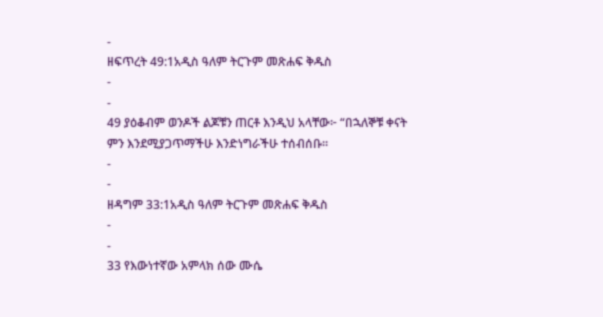-
ዘፍጥረት 49:1አዲስ ዓለም ትርጉም መጽሐፍ ቅዱስ
-
-
49 ያዕቆብም ወንዶች ልጆቹን ጠርቶ እንዲህ አላቸው፦ “በኋለኞቹ ቀናት ምን እንደሚያጋጥማችሁ እንድነግራችሁ ተሰብሰቡ።
-
-
ዘዳግም 33:1አዲስ ዓለም ትርጉም መጽሐፍ ቅዱስ
-
-
33 የእውነተኛው አምላክ ሰው ሙሴ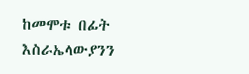ከመሞቱ በፊት እስራኤላውያንን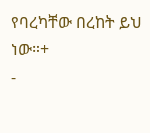የባረካቸው በረከት ይህ ነው።+
-